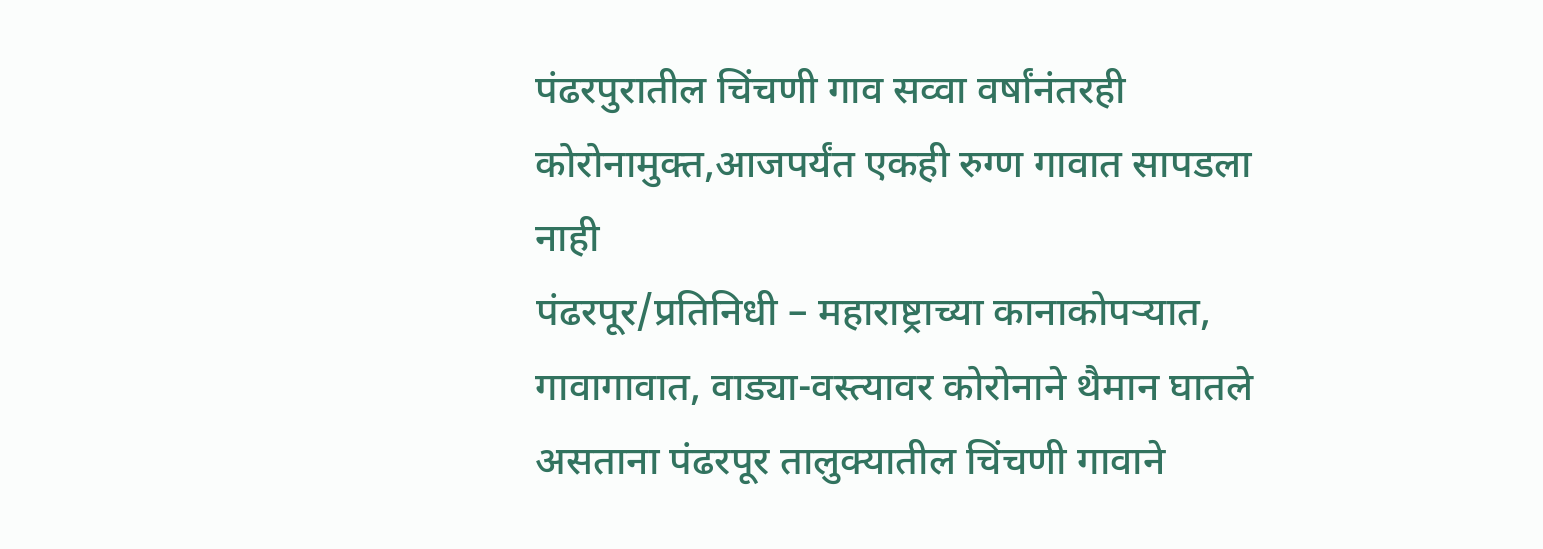पंढरपुरातील चिंचणी गाव सव्वा वर्षांनंतरही कोरोनामुक्त,आजपर्यंत एकही रुग्ण गावात सापडला नाही
पंढरपूर/प्रतिनिधी – महाराष्ट्राच्या कानाकोपऱ्यात, गावागावात, वाड्या-वस्त्यावर कोरोनाने थैमान घातले असताना पंढरपूर तालुक्यातील चिंचणी गावाने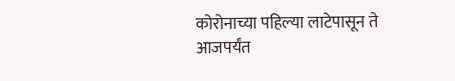कोरोनाच्या पहिल्या लाटेपासून ते आजपर्यंत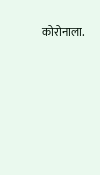कोरोनाला.